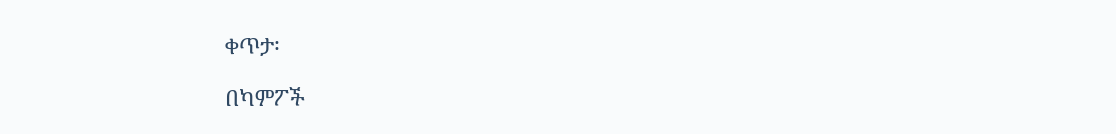ቀጥታ፡

በካምፖች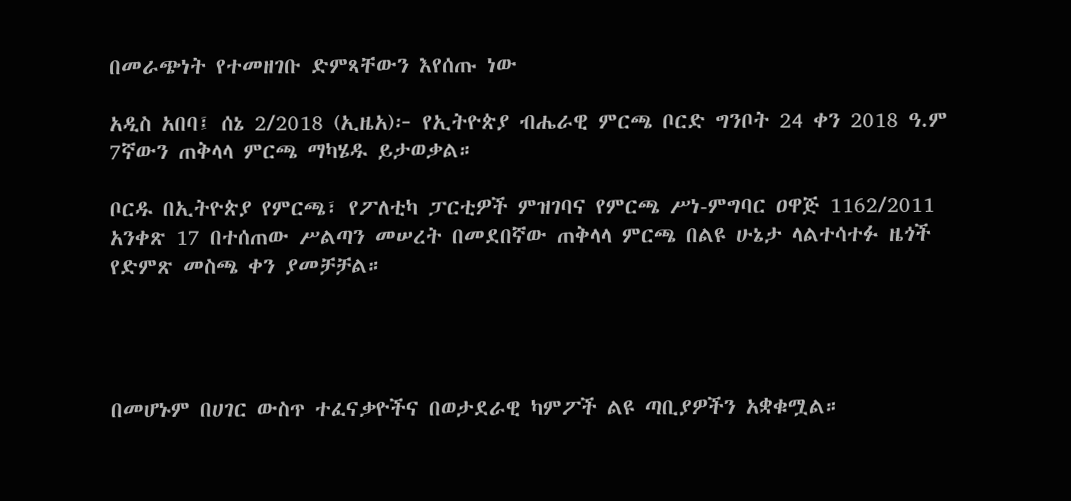በመራጭነት የተመዘገቡ ድምጻቸውን እየሰጡ ነው

አዲስ አበባ፤ ሰኔ 2/2018 (ኢዜአ)፦ የኢትዮጵያ ብሔራዊ ምርጫ ቦርድ ግንቦት 24 ቀን 2018 ዓ.ም 7ኛውን ጠቅላላ ምርጫ ማካሄዱ ይታወቃል።

ቦርዱ በኢትዮጵያ የምርጫ፣ የፖለቲካ ፓርቲዎች ምዝገባና የምርጫ ሥነ-ምግባር ዐዋጅ 1162/2011 አንቀጽ 17 በተሰጠው ሥልጣን መሠረት በመደበኛው ጠቅላላ ምርጫ በልዩ ሁኔታ ላልተሳተፉ ዜጎች የድምጽ መስጫ ቀን ያመቻቻል።




በመሆኑም በሀገር ውስጥ ተፈናቃዮችና በወታደራዊ ካምፖች ልዩ ጣቢያዎችን አቋቁሟል።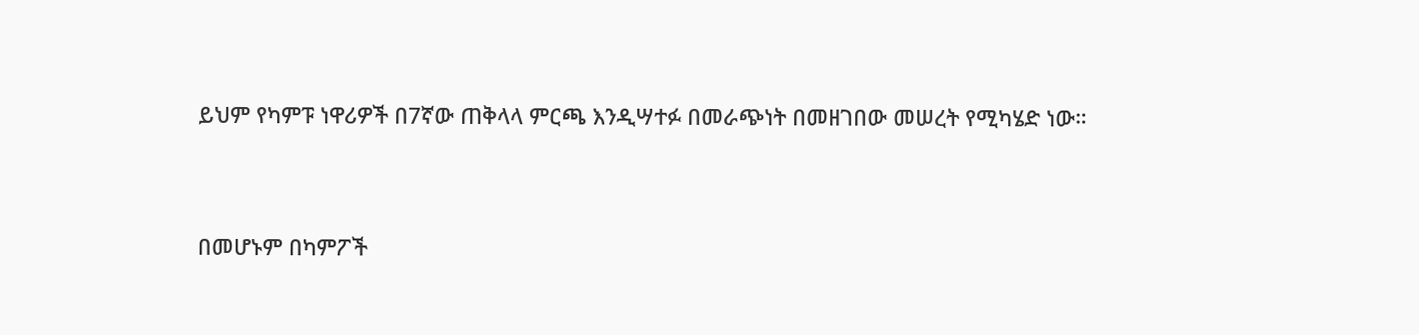ይህም የካምፑ ነዋሪዎች በ7ኛው ጠቅላላ ምርጫ እንዲሣተፉ በመራጭነት በመዘገበው መሠረት የሚካሄድ ነው።




በመሆኑም በካምፖች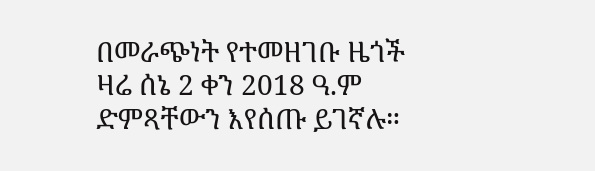በመራጭነት የተመዘገቡ ዜጎች ዛሬ ሰኔ 2 ቀን 2018 ዓ.ም ድምጻቸውን እየሰጡ ይገኛሉ።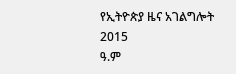የኢትዮጵያ ዜና አገልግሎት
2015
ዓ.ም